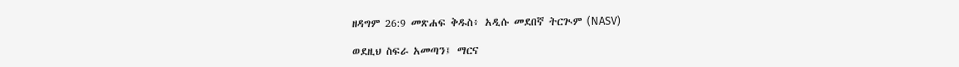ዘዳግም 26:9 መጽሐፍ ቅዱስ፥ አዲሱ መደበኛ ትርጒም (NASV)

ወደዚህ ስፍራ አመጣን፤ ማርና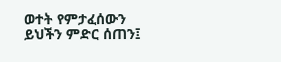ወተት የምታፈሰውን ይህችን ምድር ሰጠን፤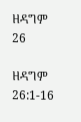ዘዳግም 26

ዘዳግም 26:1-16